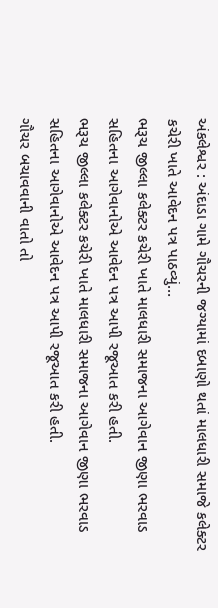અંકલેશ્વર : અંદાડા ગામે ગૌચરની જગ્યામાં દબાણો થતાં માલધારી સમાજે કલેક્ટર કચેરી ખાતે આવેદન પત્ર પાઠવ્યું…
ભરૂચ જીલ્લા કલેક્ટર કચેરી ખાતે માલધારી સમાજના આગેવાન જીણા ભરવાડ સહિતના આગેવાનોએ આવેદન પત્ર આપી રજૂઆત કરી હતી.
ભરૂચ જીલ્લા કલેક્ટર કચેરી ખાતે માલધારી સમાજના આગેવાન જીણા ભરવાડ સહિતના આગેવાનોએ આવેદન પત્ર આપી રજૂઆત કરી હતી.
ગૌચર બચાવવાની વાતો તો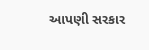આપણી સરકાર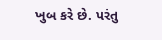ખુબ કરે છે. પરંતુ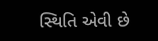સ્થિતિ એવી છે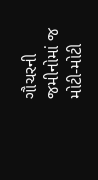ગૌચરની જમીનોમાં જ મોટી-મોટી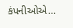કંપનીઓએ…